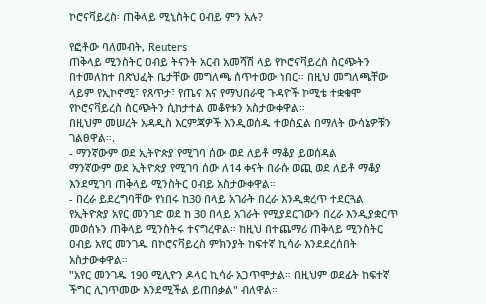ኮሮናቫይረስ፡ ጠቅላይ ሚኒስትር ዐብይ ምን አሉ?

የፎቶው ባለመብት, Reuters
ጠቅላይ ሚንስትር ዐብይ ትናንት አርብ አመሻሽ ላይ የኮሮናቫይረስ ስርጭትን በተመለከተ በጽህፈት ቤታቸው መግለጫ ሰጥተወው ነበር። በዚህ መግለጫቸው ላይም የኢኮኖሚ፣ የጸጥታ፣ የጤና እና የማህበራዊ ጉዳዮች ኮሚቴ ተቋቁሞ የኮሮናቫይረስ ስርጭትን ሲከታተል መቆየቱን አስታውቀዋል።
በዚህም መሠረት አዳዲስ እርምጃዎች እንዲወሰዱ ተወስኗል በማለት ውሳኔዎቹን ገልፀዋል።.
- ማንኛውም ወደ ኢትዮጵያ የሚገባ ሰው ወደ ለይቶ ማቆያ ይወሰዳል
ማንኛውም ወደ ኢትዮጵያ የሚገባ ሰው ለ14 ቀናት በራሱ ወጪ ወደ ለይቶ ማቆያ እንደሚገባ ጠቅላይ ሚንስትር ዐብይ አስታውቀዋል።
- በረራ ይደረግባቸው የነበሩ ከ30 በላይ አገራት በረራ እንዲቋረጥ ተደርጓል
የኢትዮጵያ አየር መንገድ ወደ ከ 30 በላይ አገራት የሚያደርገውን በረራ እንዲያቋርጥ መወሰኑን ጠቅላይ ሚንስትሩ ተናግረዋል። ከዚህ በተጨማሪ ጠቅላይ ሚንስትር ዐብይ አየር መንገዱ በኮሮናቫይረስ ምክንያት ከፍተኛ ኪሳራ እንደደረሰበት አስታውቀዋል።
"አየር መንገዱ 190 ሚሊዮን ዶላር ኪሳራ አጋጥሞታል። በዚህም ወደፊት ከፍተኛ ችግር ሊገጥመው እንደሚችል ይጠበቃል" ብለዋል።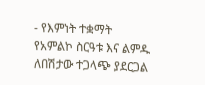- የእምነት ተቋማት
የአምልኮ ስርዓቱ እና ልምዱ ለበሽታው ተጋላጭ ያደርጋል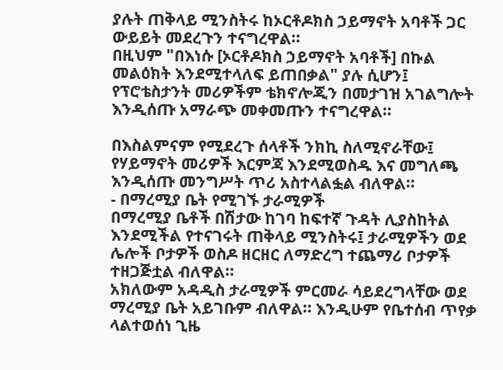ያሉት ጠቅላይ ሚንስትሩ ከኦርቶዶክስ ኃይማኖት አባቶች ጋር ውይይት መደረጉን ተናግረዋል።
በዚህም "በእነሱ [ኦርቶዶክስ ኃይማኖት አባቶች] በኩል መልዕክት እንደሚተላለፍ ይጠበቃል" ያሉ ሲሆን፤ የፕሮቴስታንት መሪዎችም ቴክኖሎጂን በመታገዝ አገልግሎት እንዲሰጡ አማራጭ መቀመጡን ተናግረዋል።

በእስልምናም የሚደረጉ ሰላቶች ንክኪ ስለሚኖራቸው፤ የሃይማኖት መሪዎች እርምጃ እንደሚወስዱ እና መግለጫ እንዲሰጡ መንግሥት ጥሪ አስተላልፏል ብለዋል።
- በማረሚያ ቤት የሚገኙ ታራሚዎች
በማረሚያ ቤቶች በሽታው ከገባ ከፍተኛ ጉዳት ሊያስከትል እንደሚችል የተናገሩት ጠቅላይ ሚንስትሩ፤ ታራሚዎችን ወደ ሌሎች ቦታዎች ወስዶ ዘርዘር ለማድረግ ተጨማሪ ቦታዎች ተዘጋጅቷል ብለዋል።
አክለውም አዳዲስ ታራሚዎች ምርመራ ሳይደረግላቸው ወደ ማረሚያ ቤት አይገቡም ብለዋል። እንዲሁም የቤተሰብ ጥየቃ ላልተወሰነ ጊዜ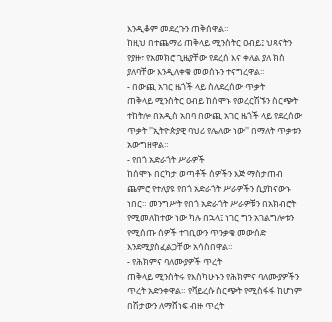እንዲቆም መደረጉን ጠቅሰዋል።
ከዚህ በተጨማሪ ጠቅላይ ሚንስትር ዐብይ፤ ህጻናትን የያዙ፣ የአመክሮ ጊዜያቸው የደረሰ እና ቀለል ያለ ክስ ያለባቸው እንዲለቀቁ መወሰኑን ተናግረዋል።
- በውጪ አገር ዜጎች ላይ ስለደረሰው ጥቃት
ጠቅላይ ሚንስትር ዐብይ ከሰሞኑ የወረርሽኙን ስርጭት ተከትሎ በአዲስ አበባ በውጪ አገር ዜጎች ላይ የደረሰው ጥቃት ''ኢትዮጵያዊ ባህሪ የሌለው ነው'' በማለት ጥቃቱን አውግዘዋል።
- የበጎ አድራጎት ሥራዎች
ከሰሞኑ በርካታ ወጣቶች ሰዎችን እጅ ማስታጠብ ጨምሮ የተለያዩ የበጎ አድራጎት ሥራዎችን ሲያከናውኑ ነበር። መንግሥት የበጎ አድራጎት ሥራዎቹን በአክብሮት የሚመለከተው ነው ካሉ በኋላ፤ ነገር ግን አገልግሎቱን የሚሰጡ ሰዎች ተገቢውን ጥንቃቄ መውሰድ እንደሚያስፈልጋቸው አሳስበዋል።
- የሕክምና ባለሙያዎች ጥረት
ጠቅላይ ሚንስትሩ የእስካሁኑን የሕክምና ባለሙያዎችን ጥረት አድንቀዋል። የቫይረሱ ስርጭት የሚስፋፋ ከሆነም በሽታውን ለማሸነፍ ብዙ ጥረት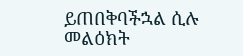ይጠበቅባችኋል ሲሉ መልዕክት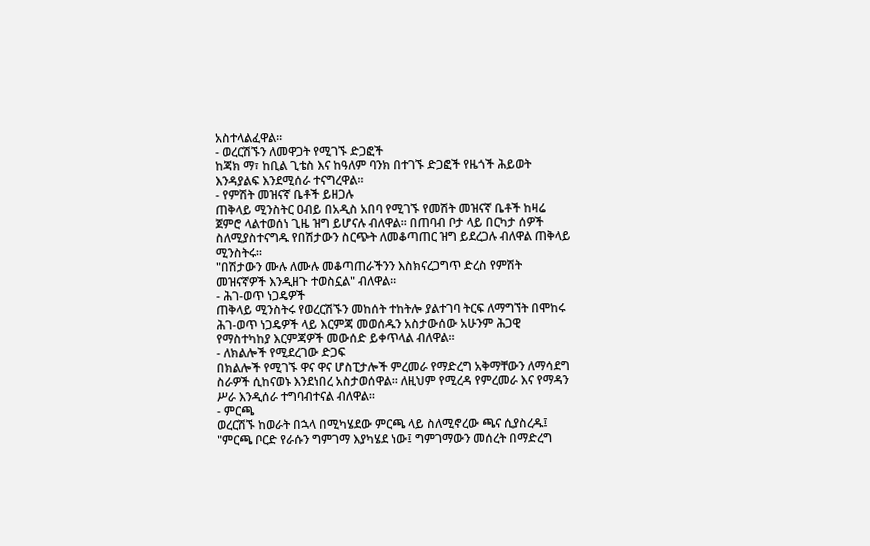አስተላልፈዋል።
- ወረርሽኙን ለመዋጋት የሚገኙ ድጋፎች
ከጃክ ማ፣ ከቢል ጊቴስ እና ከዓለም ባንክ በተገኙ ድጋፎች የዜጎች ሕይወት እንዳያልፍ እንደሚሰራ ተናግረዋል።
- የምሽት መዝናኛ ቤቶች ይዘጋሉ
ጠቅላይ ሚንስትር ዐብይ በአዲስ አበባ የሚገኙ የመሽት መዝናኛ ቤቶች ከዛሬ ጀምሮ ላልተወሰነ ጊዜ ዝግ ይሆናሉ ብለዋል። በጠባብ ቦታ ላይ በርካታ ሰዎች ስለሚያስተናግዱ የበሽታውን ስርጭት ለመቆጣጠር ዝግ ይደረጋሉ ብለዋል ጠቅላይ ሚንስትሩ።
"በሽታውን ሙሉ ለሙሉ መቆጣጠራችንን እስክናረጋግጥ ድረስ የምሽት መዝናኛዎች እንዲዘጉ ተወስኗል" ብለዋል።
- ሕገ-ወጥ ነጋዴዎች
ጠቅላይ ሚንስትሩ የወረርሽኙን መከሰት ተከትሎ ያልተገባ ትርፍ ለማግኘት በሞከሩ ሕገ-ወጥ ነጋዴዎች ላይ እርምጃ መወሰዱን አስታውሰው አሁንም ሕጋዊ የማስተካከያ እርምጃዎች መውሰድ ይቀጥላል ብለዋል።
- ለክልሎች የሚደረገው ድጋፍ
በክልሎች የሚገኙ ዋና ዋና ሆስፒታሎች ምረመራ የማድረግ አቅማቸውን ለማሳደግ ስራዎች ሲከናወኑ እንደነበረ አስታወሰዋል። ለዚህም የሚረዳ የምረመራ እና የማዳን ሥራ እንዲሰራ ተግባብተናል ብለዋል።
- ምርጫ
ወረርሽኙ ከወራት በኋላ በሚካሄደው ምርጫ ላይ ስለሚኖረው ጫና ሲያስረዱ፤ "ምርጫ ቦርድ የራሱን ግምገማ እያካሄደ ነው፤ ግምገማውን መሰረት በማድረግ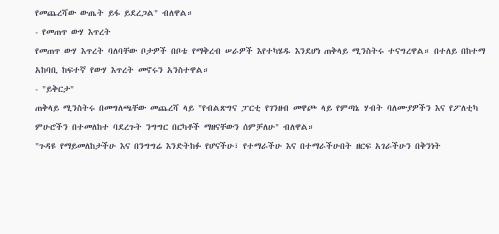የመጨረሻው ውጤት ይፋ ይደረጋል" ብለዋል።
- የመጠጥ ውሃ እጥረት
የመጠጥ ውሃ እጥረት ባለባቸው ቦታዎች በቦቴ የማቅረብ ሠራዎች እየተካሄዱ እንደሆነ ጠቅላይ ሚንስትሩ ተናግረዋል። በተለይ በከተማ አከባቢ ከፍተኛ የውሃ እጥረት መኖሩን አንስተዋል።
- "ይቅርታ"
ጠቅላይ ሚንስትሩ በመግለጫቸው መጨረሻ ላይ "የብልጽግና ፓርቲ የገንዘብ መዋጮ ላይ የምጣኔ ሃብት ባለሙያዎችን እና የፖለቲካ ምሁሮችን በተመለከተ ባደረጉት ንግግር በርካቶች ማዘናቸውን ሰምቻለሁ" ብለዋል።
"ጉዳዩ የማይመለከታችሁ እና በንግግሬ እንድትከፉ የሆናችሁ፣ የተማራችሁ እና በተማራችሁበት ዘርፍ አገራችሁን በቅንነት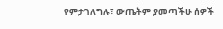የምታገለግሉ፣ ውጤትም ያመጣችሁ ሰዎች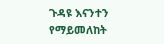ጉዳዩ እናንተን የማይመለከት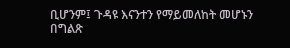ቢሆንም፤ ጉዳዩ እናንተን የማይመለከት መሆኑን በግልጽ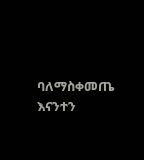ባለማስቀመጤ እናንተን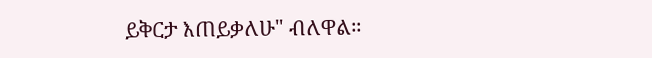ይቅርታ እጠይቃለሁ" ብለዋል።